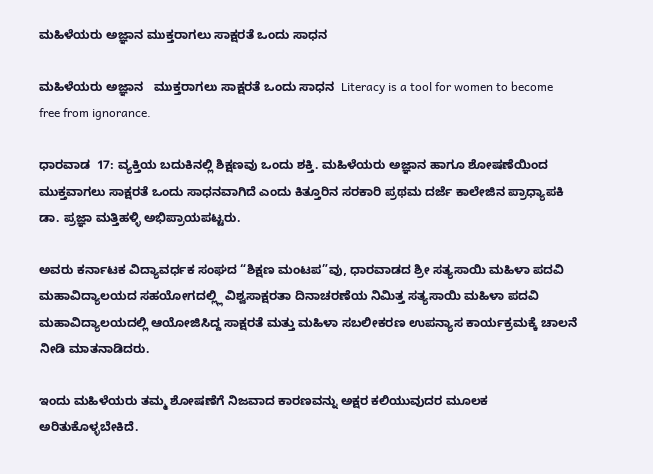ಮಹಿಳೆಯರು ಅಜ್ಞಾನ ಮುಕ್ತರಾಗಲು ಸಾಕ್ಷರತೆ ಒಂದು ಸಾಧನ

ಮಹಿಳೆಯರು ಅಜ್ಞಾನ   ಮುಕ್ತರಾಗಲು ಸಾಕ್ಷರತೆ ಒಂದು ಸಾಧನ  Literacy is a tool for women to become free from ignorance.

ಧಾರವಾಡ  17: ವ್ಯಕ್ತಿಯ ಬದುಕಿನಲ್ಲಿ ಶಿಕ್ಷಣವು ಒಂದು ಶಕ್ತಿ. ಮಹಿಳೆಯರು ಅಜ್ಞಾನ ಹಾಗೂ ಶೋಷಣೆಯಿಂದ ಮುಕ್ತವಾಗಲು ಸಾಕ್ಷರತೆ ಒಂದು ಸಾಧನವಾಗಿದೆ ಎಂದು ಕಿತ್ತೂರಿನ ಸರಕಾರಿ ಪ್ರಥಮ ದರ್ಜೆ ಕಾಲೇಜಿನ ಪ್ರಾಧ್ಯಾಪಕಿ ಡಾ. ಪ್ರಜ್ಞಾ ಮತ್ತಿಹಳ್ಳಿ ಅಭಿಪ್ರಾಯಪಟ್ಟರು.

ಅವರು ಕರ್ನಾಟಕ ವಿದ್ಯಾವರ್ಧಕ ಸಂಘದ “ಶಿಕ್ಷಣ ಮಂಟಪ”ವು, ಧಾರವಾಡದ ಶ್ರೀ ಸತ್ಯಸಾಯಿ ಮಹಿಳಾ ಪದವಿ ಮಹಾವಿದ್ಯಾಲಯದ ಸಹಯೋಗದಲ್ಲ್ಲಿ ವಿಶ್ವಸಾಕ್ಷರತಾ ದಿನಾಚರಣೆಯ ನಿಮಿತ್ತ ಸತ್ಯಸಾಯಿ ಮಹಿಳಾ ಪದವಿ ಮಹಾವಿದ್ಯಾಲಯದಲ್ಲಿ ಆಯೋಜಿಸಿದ್ದ ಸಾಕ್ಷರತೆ ಮತ್ತು ಮಹಿಳಾ ಸಬಲೀಕರಣ ಉಪನ್ಯಾಸ ಕಾರ್ಯಕ್ರಮಕ್ಕೆ ಚಾಲನೆ ನೀಡಿ ಮಾತನಾಡಿದರು.

ಇಂದು ಮಹಿಳೆಯರು ತಮ್ಮ ಶೋಷಣೆಗೆ ನಿಜವಾದ ಕಾರಣವನ್ನು ಅಕ್ಷರ ಕಲಿಯುವುದರ ಮೂಲಕ ಅರಿತುಕೊಳ್ಳಬೇಕಿದೆ.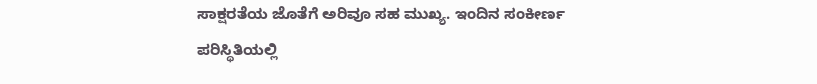ಸಾಕ್ಷರತೆಯ ಜೊತೆಗೆ ಅರಿವೂ ಸಹ ಮುಖ್ಯ. ಇಂದಿನ ಸಂಕೀರ್ಣ ಪರಿಸ್ಥಿತಿಯಲ್ಲಿ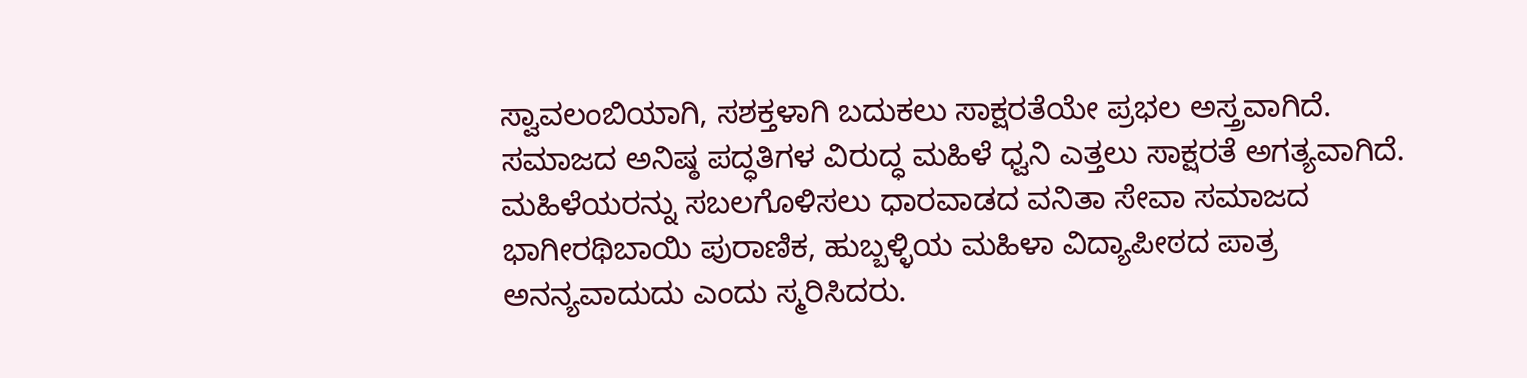ಸ್ವಾವಲಂಬಿಯಾಗಿ, ಸಶಕ್ತಳಾಗಿ ಬದುಕಲು ಸಾಕ್ಷರತೆಯೇ ಪ್ರಭಲ ಅಸ್ತ್ರವಾಗಿದೆ. ಸಮಾಜದ ಅನಿಷ್ಠ ಪದ್ಧತಿಗಳ ವಿರುದ್ಧ ಮಹಿಳೆ ಧ್ವನಿ ಎತ್ತಲು ಸಾಕ್ಷರತೆ ಅಗತ್ಯವಾಗಿದೆ. ಮಹಿಳೆಯರನ್ನು ಸಬಲಗೊಳಿಸಲು ಧಾರವಾಡದ ವನಿತಾ ಸೇವಾ ಸಮಾಜದ ಭಾಗೀರಥಿಬಾಯಿ ಪುರಾಣಿಕ, ಹುಬ್ಬಳ್ಳಿಯ ಮಹಿಳಾ ವಿದ್ಯಾಪೀಠದ ಪಾತ್ರ ಅನನ್ಯವಾದುದು ಎಂದು ಸ್ಮರಿಸಿದರು.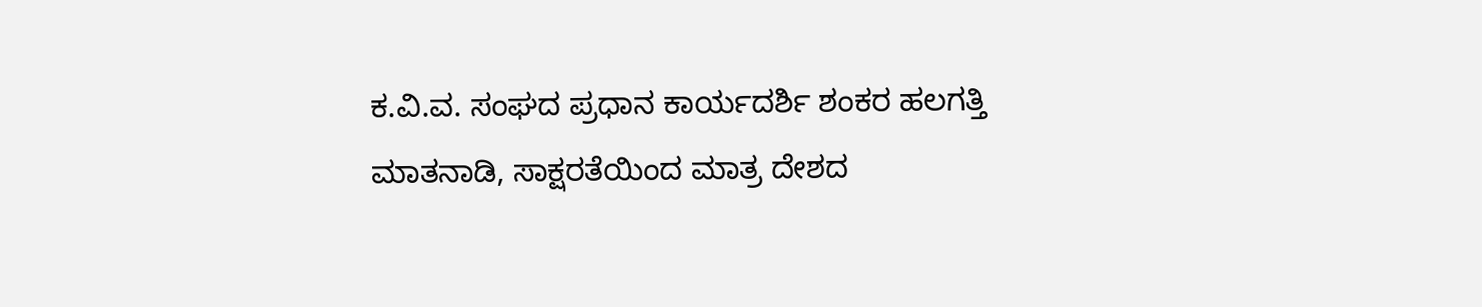ಕ.ವಿ.ವ. ಸಂಘದ ಪ್ರಧಾನ ಕಾರ್ಯದರ್ಶಿ ಶಂಕರ ಹಲಗತ್ತಿ ಮಾತನಾಡಿ, ಸಾಕ್ಷರತೆಯಿಂದ ಮಾತ್ರ ದೇಶದ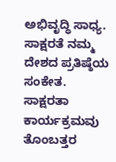ಅಭಿವೃದ್ಧಿ ಸಾಧ್ಯ. ಸಾಕ್ಷರತೆ ನಮ್ಮ ದೇಶದ ಪ್ರತಿಷ್ಠೆಯ ಸಂಕೇತ. ಸಾಕ್ಷರತಾ ಕಾರ್ಯಕ್ರಮವು  ತೊಂಬತ್ತರ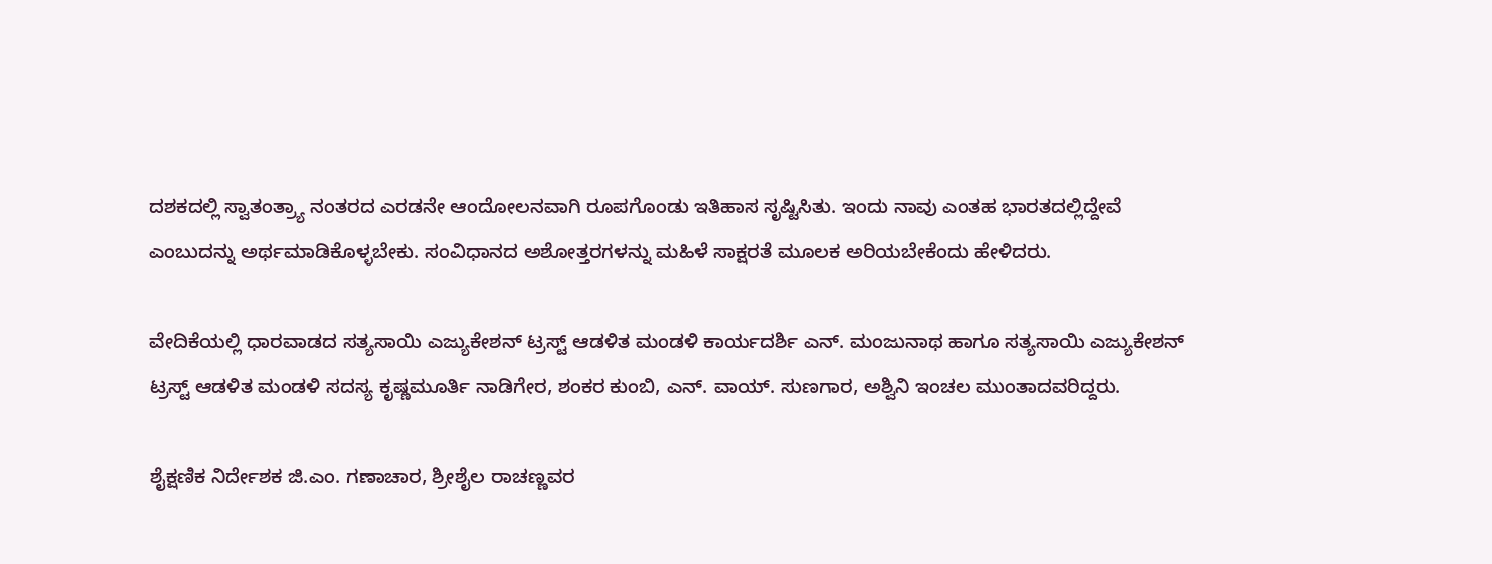ದಶಕದಲ್ಲಿ ಸ್ವಾತಂತ್ರ್ಯಾ ನಂತರದ ಎರಡನೇ ಆಂದೋಲನವಾಗಿ ರೂಪಗೊಂಡು ಇತಿಹಾಸ ಸೃಷ್ಟಿಸಿತು. ಇಂದು ನಾವು ಎಂತಹ ಭಾರತದಲ್ಲಿದ್ದೇವೆ ಎಂಬುದನ್ನು ಅರ್ಥಮಾಡಿಕೊಳ್ಳಬೇಕು. ಸಂವಿಧಾನದ ಅಶೋತ್ತರಗಳನ್ನು ಮಹಿಳೆ ಸಾಕ್ಷರತೆ ಮೂಲಕ ಅರಿಯಬೇಕೆಂದು ಹೇಳಿದರು.

ವೇದಿಕೆಯಲ್ಲಿ ಧಾರವಾಡದ ಸತ್ಯಸಾಯಿ ಎಜ್ಯುಕೇಶನ್ ಟ್ರಸ್ಟ್‌ ಆಡಳಿತ ಮಂಡಳಿ ಕಾರ್ಯದರ್ಶಿ ಎನ್‌. ಮಂಜುನಾಥ ಹಾಗೂ ಸತ್ಯಸಾಯಿ ಎಜ್ಯುಕೇಶನ್ ಟ್ರಸ್ಟ್‌ ಆಡಳಿತ ಮಂಡಳಿ ಸದಸ್ಯ ಕೃಷ್ಣಮೂರ್ತಿ ನಾಡಿಗೇರ, ಶಂಕರ ಕುಂಬಿ, ಎನ್‌. ವಾಯ್‌. ಸುಣಗಾರ, ಅಶ್ವಿನಿ ಇಂಚಲ ಮುಂತಾದವರಿದ್ದರು.

ಶೈಕ್ಷಣಿಕ ನಿರ್ದೇಶಕ ಜಿ.ಎಂ. ಗಣಾಚಾರ, ಶ್ರೀಶೈಲ ರಾಚಣ್ಣವರ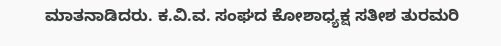ಮಾತನಾಡಿದರು. ಕ.ವಿ.ವ. ಸಂಘದ ಕೋಶಾಧ್ಯಕ್ಷ ಸತೀಶ ತುರಮರಿ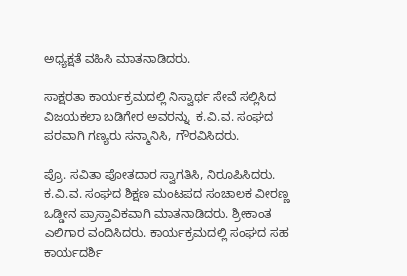ಅಧ್ಯಕ್ಷತೆ ವಹಿಸಿ ಮಾತನಾಡಿದರು.

ಸಾಕ್ಷರತಾ ಕಾರ್ಯಕ್ರಮದಲ್ಲಿ ನಿಸ್ವಾರ್ಥ ಸೇವೆ ಸಲ್ಲಿಸಿದ ವಿಜಯಕಲಾ ಬಡಿಗೇರ ಅವರನ್ನು  ಕ.ವಿ.ವ. ಸಂಘದ ಪರವಾಗಿ ಗಣ್ಯರು ಸನ್ಮಾನಿಸಿ, ಗೌರವಿಸಿದರು.

ಪ್ರೊ. ಸವಿತಾ ಪೋತದಾರ ಸ್ವಾಗತಿಸಿ, ನಿರೂಪಿಸಿದರು. ಕ.ವಿ.ವ. ಸಂಘದ ಶಿಕ್ಷಣ ಮಂಟಪದ ಸಂಚಾಲಕ ವೀರಣ್ಣ ಒಡ್ಡೀನ ಪ್ರಾಸ್ತಾವಿಕವಾಗಿ ಮಾತನಾಡಿದರು. ಶ್ರೀಕಾಂತ ಎಲಿಗಾರ ವಂದಿಸಿದರು. ಕಾರ್ಯಕ್ರಮದಲ್ಲಿ ಸಂಘದ ಸಹ ಕಾರ್ಯದರ್ಶಿ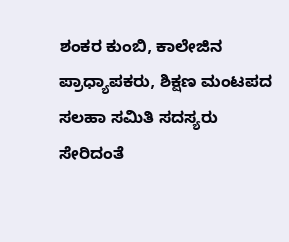ಶಂಕರ ಕುಂಬಿ, ಕಾಲೇಜಿನ ಪ್ರಾಧ್ಯಾಪಕರು, ಶಿಕ್ಷಣ ಮಂಟಪದ ಸಲಹಾ ಸಮಿತಿ ಸದಸ್ಯರು ಸೇರಿದಂತೆ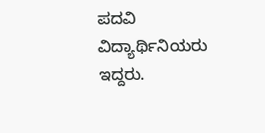ಪದವಿ ವಿದ್ಯಾರ್ಥಿನಿಯರು ಇದ್ದರು.